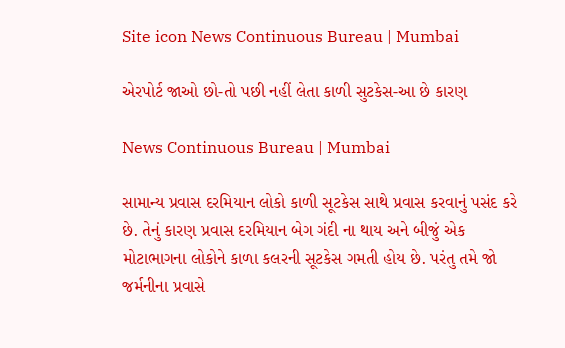Site icon News Continuous Bureau | Mumbai

એરપોર્ટ જાઓ છો-તો પછી નહીં લેતા કાળી સુટકેસ-આ છે કારણ

News Continuous Bureau | Mumbai

સામાન્ય પ્રવાસ દરમિયાન લોકો કાળી સૂટકેસ સાથે પ્રવાસ કરવાનું પસંદ કરે છે. તેનું કારણ પ્રવાસ દરમિયાન બેગ ગંદી ના થાય અને બીજું એક મોટાભાગના લોકોને કાળા કલરની સૂટકેસ ગમતી હોય છે. પરંતુ તમે જો જર્મનીના પ્રવાસે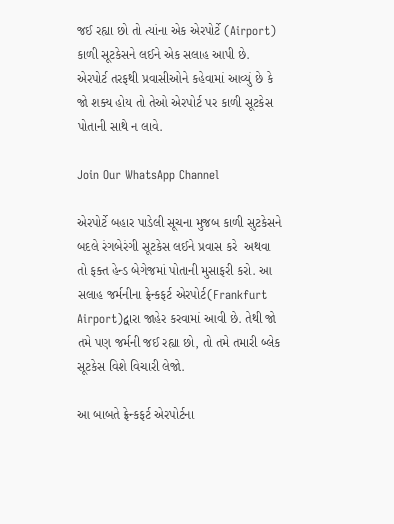જઈ રહ્યા છો તો ત્યાંના એક એરપોર્ટે (Airport) કાળી સૂટકેસને લઈને એક સલાહ આપી છે. એરપોર્ટ તરફથી પ્રવાસીઓને કહેવામાં આવ્યું છે કે જો શક્ય હોય તો તેઓ એરપોર્ટ પર કાળી સૂટકેસ પોતાની સાથે ન લાવે.

Join Our WhatsApp Channel

એરપોર્ટે બહાર પાડેલી સૂચના મુજબ કાળી સુટકેસને બદલે રંગબેરંગી સૂટકેસ લઈને પ્રવાસ કરે  અથવા તો ફક્ત હેન્ડ બેગેજમાં પોતાની મુસાફરી કરો. આ સલાહ જર્મનીના ફ્રેન્કફર્ટ એરપોર્ટ(Frankfurt Airport)દ્વારા જાહેર કરવામાં આવી છે. તેથી જો તમે પણ જર્મની જઈ રહ્યા છો, તો તમે તમારી બ્લેક સૂટકેસ વિશે વિચારી લેજો.

આ બાબતે ફ્રેન્કફર્ટ એરપોર્ટના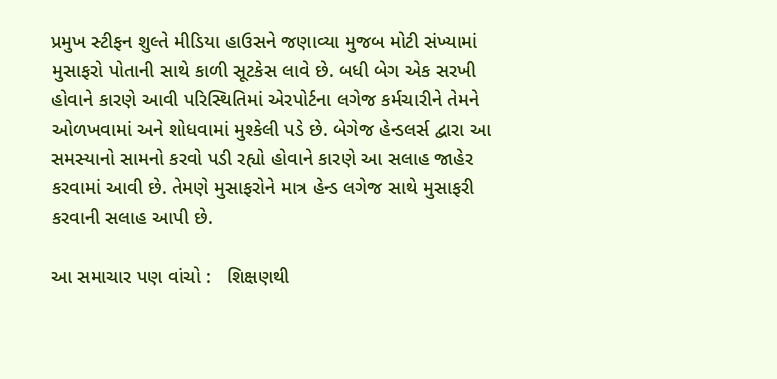પ્રમુખ સ્ટીફન શુલ્તે મીડિયા હાઉસને જણાવ્યા મુજબ મોટી સંખ્યામાં મુસાફરો પોતાની સાથે કાળી સૂટકેસ લાવે છે. બધી બેગ એક સરખી હોવાને કારણે આવી પરિસ્થિતિમાં એરપોર્ટના લગેજ કર્મચારીને તેમને ઓળખવામાં અને શોધવામાં મુશ્કેલી પડે છે. બેગેજ હેન્ડલર્સ દ્વારા આ સમસ્યાનો સામનો કરવો પડી રહ્યો હોવાને કારણે આ સલાહ જાહેર કરવામાં આવી છે. તેમણે મુસાફરોને માત્ર હેન્ડ લગેજ સાથે મુસાફરી કરવાની સલાહ આપી છે.

આ સમાચાર પણ વાંચો :   શિક્ષણથી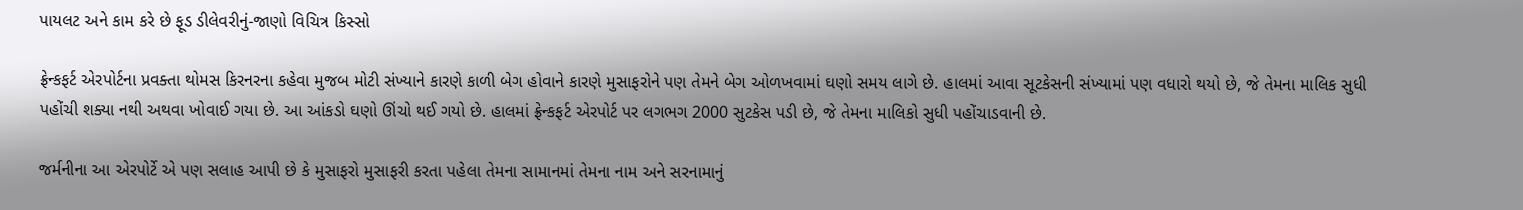પાયલટ અને કામ કરે છે ફૂડ ડીલેવરીનું-જાણો વિચિત્ર કિસ્સો

ફ્રેન્કફર્ટ એરપોર્ટના પ્રવક્તા થોમસ કિરનરના કહેવા મુજબ મોટી સંખ્યાને કારણે કાળી બેગ હોવાને કારણે મુસાફરોને પણ તેમને બેગ ઓળખવામાં ઘણો સમય લાગે છે. હાલમાં આવા સૂટકેસની સંખ્યામાં પણ વધારો થયો છે, જે તેમના માલિક સુધી પહોંચી શક્યા નથી અથવા ખોવાઈ ગયા છે. આ આંકડો ઘણો ઊંચો થઈ ગયો છે. હાલમાં ફ્રેન્કફર્ટ એરપોર્ટ પર લગભગ 2000 સુટકેસ પડી છે, જે તેમના માલિકો સુધી પહોંચાડવાની છે.

જર્મનીના આ એરપોર્ટે એ પણ સલાહ આપી છે કે મુસાફરો મુસાફરી કરતા પહેલા તેમના સામાનમાં તેમના નામ અને સરનામાનું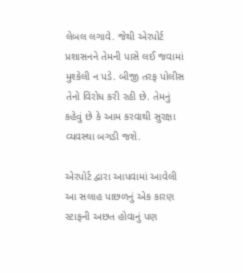લેબલ લગાવે. જેથી એરપોર્ટ પ્રશાસનને તેમની પાસે લઈ જવામાં મુશ્કેલી ન પડે. બીજી તરફ પોલીસ તેનો વિરોધ કરી રહી છે. તેમનું કહેવું છે કે આમ કરવાથી સુરક્ષા વ્યવસ્થા બગડી જશે.

એરપોર્ટ દ્વારા આપવામાં આવેલી આ સલાહ પાછળનું એક કારણ સ્ટાફની અછત હોવાનું પણ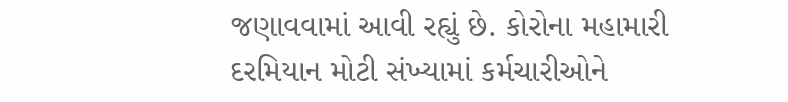જણાવવામાં આવી રહ્યું છે. કોરોના મહામારી દરમિયાન મોટી સંખ્યામાં કર્મચારીઓને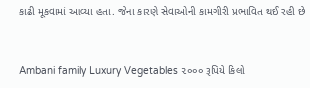કાઢી મૂકવામાં આવ્યા હતા. જેના કારણે સેવાઓની કામગીરી પ્રભાવિત થઈ રહી છે


Ambani family Luxury Vegetables ૨૦૦૦ રૂપિયે કિલો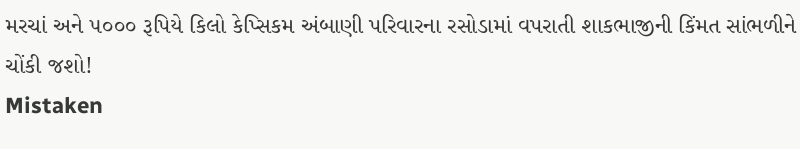મરચાં અને ૫૦૦૦ રૂપિયે કિલો કેપ્સિકમ અંબાણી પરિવારના રસોડામાં વપરાતી શાકભાજીની કિંમત સાંભળીને ચોંકી જશો!
Mistaken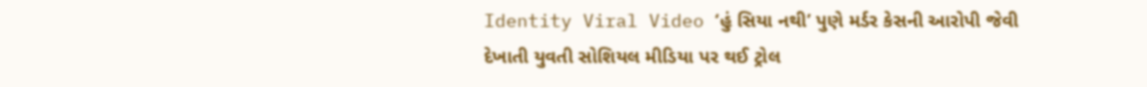Identity Viral Video ‘હું સિયા નથી’ પુણે મર્ડર કેસની આરોપી જેવી દેખાતી યુવતી સોશિયલ મીડિયા પર થઈ ટ્રોલ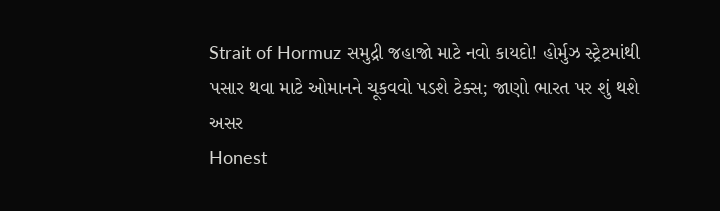Strait of Hormuz સમુદ્રી જહાજો માટે નવો કાયદો! હોર્મુઝ સ્ટ્રેટમાંથી પસાર થવા માટે ઓમાનને ચૂકવવો પડશે ટેક્સ; જાણો ભારત પર શું થશે અસર
Honest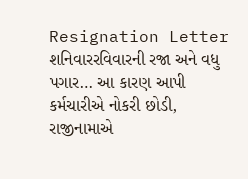Resignation Letter શનિવારરવિવારની રજા અને વધુ પગાર… આ કારણ આપી કર્મચારીએ નોકરી છોડી, રાજીનામાએ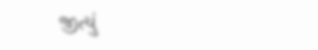જીત્યું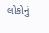લોકોનું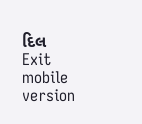દિલ
Exit mobile version